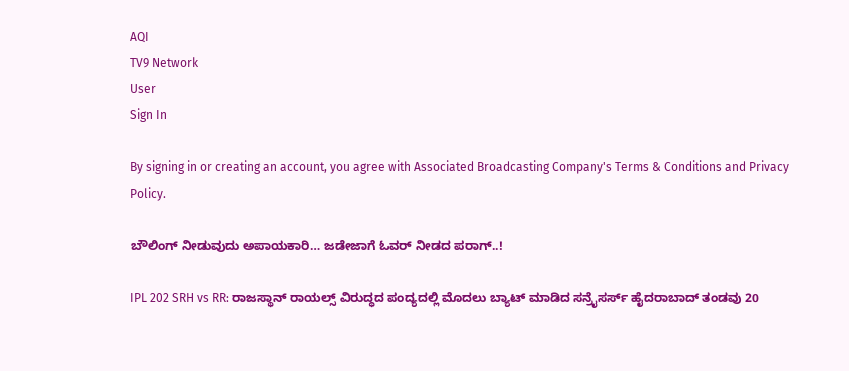AQI
TV9 Network
User
Sign In

By signing in or creating an account, you agree with Associated Broadcasting Company's Terms & Conditions and Privacy Policy.

ಬೌಲಿಂಗ್ ನೀಡುವುದು ಅಪಾಯಕಾರಿ… ಜಡೇಜಾಗೆ ಓವರ್ ನೀಡದ ಪರಾಗ್..!

IPL 202 SRH vs RR: ರಾಜಸ್ಥಾನ್ ರಾಯಲ್ಸ್ ವಿರುದ್ಧದ ಪಂದ್ಯದಲ್ಲಿ ಮೊದಲು ಬ್ಯಾಟ್ ಮಾಡಿದ ಸನ್ರೈಸರ್ಸ್ ಹೈದರಾಬಾದ್ ತಂಡವು 20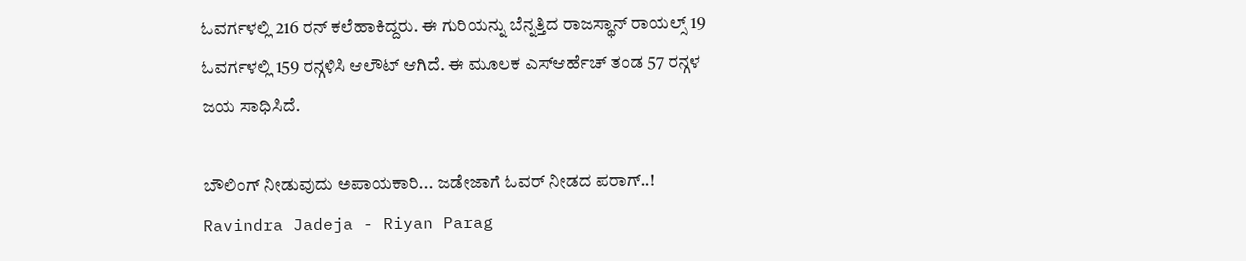ಓವರ್ಗಳಲ್ಲಿ 216 ರನ್ ಕಲೆಹಾಕಿದ್ದರು. ಈ ಗುರಿಯನ್ನು ಬೆನ್ನತ್ತಿದ ರಾಜಸ್ಥಾನ್ ರಾಯಲ್ಸ್ 19 ಓವರ್ಗಳಲ್ಲಿ 159 ರನ್ಗಳಿಸಿ ಆಲೌಟ್ ಆಗಿದೆ. ಈ ಮೂಲಕ ಎಸ್ಆರ್ಹೆಚ್ ತಂಡ 57 ರನ್ಗಳ ಜಯ ಸಾಧಿಸಿದೆ.

ಬೌಲಿಂಗ್ ನೀಡುವುದು ಅಪಾಯಕಾರಿ... ಜಡೇಜಾಗೆ ಓವರ್ ನೀಡದ ಪರಾಗ್..!
Ravindra Jadeja - Riyan Parag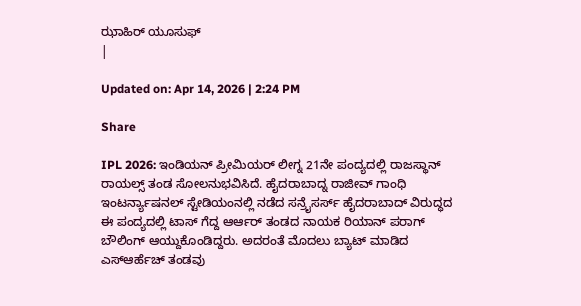ಝಾಹಿರ್ ಯೂಸುಫ್
|

Updated on: Apr 14, 2026 | 2:24 PM

Share

IPL 2026: ಇಂಡಿಯನ್ ಪ್ರೀಮಿಯರ್ ಲೀಗ್ನ 21ನೇ ಪಂದ್ಯದಲ್ಲಿ ರಾಜಸ್ಥಾನ್ ರಾಯಲ್ಸ್ ತಂಡ ಸೋಲನುಭವಿಸಿದೆ. ಹೈದರಾಬಾದ್ನ ರಾಜೀವ್ ಗಾಂಧಿ ಇಂಟರ್ನ್ಯಾಷನಲ್ ಸ್ಟೇಡಿಯಂನಲ್ಲಿ ನಡೆದ ಸನ್ರೈಸರ್ಸ್ ಹೈದರಾಬಾದ್ ವಿರುದ್ಧದ ಈ ಪಂದ್ಯದಲ್ಲಿ ಟಾಸ್ ಗೆದ್ದ ಆರ್ಆರ್ ತಂಡದ ನಾಯಕ ರಿಯಾನ್ ಪರಾಗ್ ಬೌಲಿಂಗ್ ಆಯ್ದುಕೊಂಡಿದ್ದರು. ಅದರಂತೆ ಮೊದಲು ಬ್ಯಾಟ್ ಮಾಡಿದ ಎಸ್ಆರ್ಹೆಚ್ ತಂಡವು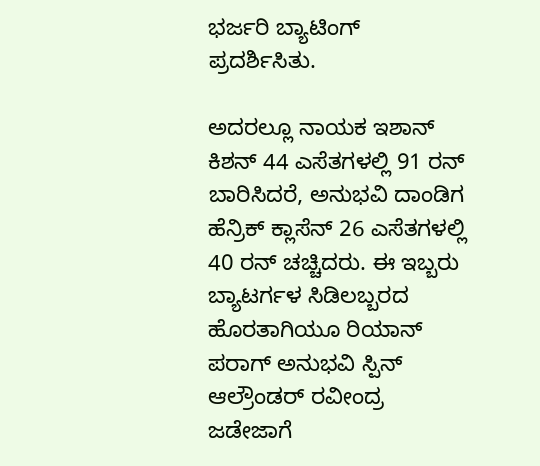ಭರ್ಜರಿ ಬ್ಯಾಟಿಂಗ್ ಪ್ರದರ್ಶಿಸಿತು.

ಅದರಲ್ಲೂ ನಾಯಕ ಇಶಾನ್ ಕಿಶನ್ 44 ಎಸೆತಗಳಲ್ಲಿ 91 ರನ್ ಬಾರಿಸಿದರೆ, ಅನುಭವಿ ದಾಂಡಿಗ ಹೆನ್ರಿಕ್ ಕ್ಲಾಸೆನ್ 26 ಎಸೆತಗಳಲ್ಲಿ 40 ರನ್ ಚಚ್ಚಿದರು. ಈ ಇಬ್ಬರು ಬ್ಯಾಟರ್ಗಳ ಸಿಡಿಲಬ್ಬರದ ಹೊರತಾಗಿಯೂ ರಿಯಾನ್ ಪರಾಗ್ ಅನುಭವಿ ಸ್ಪಿನ್ ಆಲ್ರೌಂಡರ್ ರವೀಂದ್ರ ಜಡೇಜಾಗೆ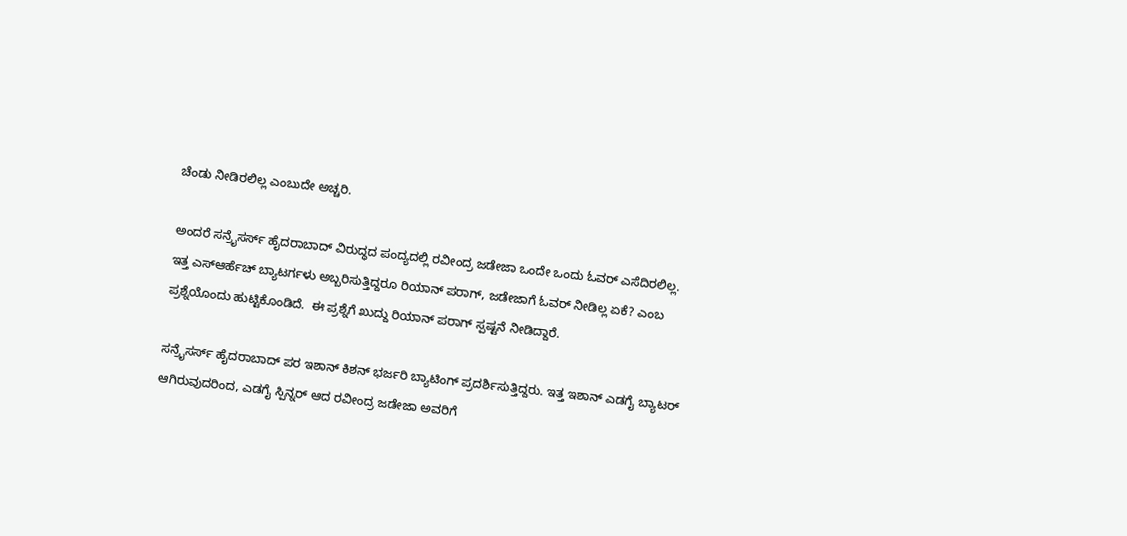ಚೆಂಡು ನೀಡಿರಲಿಲ್ಲ ಎಂಬುದೇ ಅಚ್ಚರಿ.

ಅಂದರೆ ಸನ್ರೈಸರ್ಸ್ ಹೈದರಾಬಾದ್ ವಿರುದ್ಧದ ಪಂದ್ಯದಲ್ಲಿ ರವೀಂದ್ರ ಜಡೇಜಾ ಒಂದೇ ಒಂದು ಓವರ್ ಎಸೆದಿರಲಿಲ್ಲ. ಇತ್ತ ಎಸ್ಆರ್ಹೆಚ್ ಬ್ಯಾಟರ್ಗಳು ಅಬ್ಬರಿಸುತ್ತಿದ್ದರೂ ರಿಯಾನ್ ಪರಾಗ್, ಜಡೇಜಾಗೆ ಓವರ್ ನೀಡಿಲ್ಲ ಏಕೆ? ಎಂಬ ಪ್ರಶ್ನೆಯೊಂದು ಹುಟ್ಟಿಕೊಂಡಿದೆ.  ಈ ಪ್ರಶ್ನೆಗೆ ಖುದ್ದು ರಿಯಾನ್ ಪರಾಗ್ ಸ್ಪಷ್ಟನೆ ನೀಡಿದ್ದಾರೆ.

ಸನ್ರೈಸರ್ಸ್ ಹೈದರಾಬಾದ್ ಪರ ಇಶಾನ್ ಕಿಶನ್ ಭರ್ಜರಿ ಬ್ಯಾಟಿಂಗ್ ಪ್ರದರ್ಶಿಸುತ್ತಿದ್ದರು. ಇತ್ತ ಇಶಾನ್ ಎಡಗೈ ಬ್ಯಾಟರ್ ಆಗಿರುವುದರಿಂದ, ಎಡಗೈ ಸ್ಪಿನ್ನರ್ ಆದ ರವೀಂದ್ರ ಜಡೇಜಾ ಅವರಿಗೆ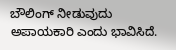ಬೌಲಿಂಗ್ ನೀಡುವುದು ಅಪಾಯಕಾರಿ ಎಂದು ಭಾವಿಸಿದೆ.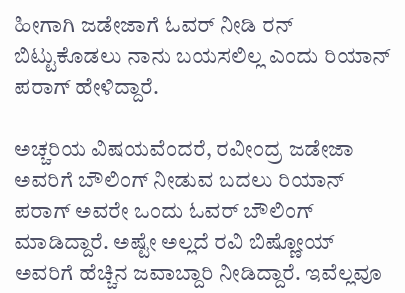ಹೀಗಾಗಿ ಜಡೇಜಾಗೆ ಓವರ್ ನೀಡಿ ರನ್ ಬಿಟ್ಟುಕೊಡಲು ನಾನು ಬಯಸಲಿಲ್ಲ ಎಂದು ರಿಯಾನ್ ಪರಾಗ್ ಹೇಳಿದ್ದಾರೆ.

ಅಚ್ಚರಿಯ ವಿಷಯವೆಂದರೆ, ರವೀಂದ್ರ ಜಡೇಜಾ ಅವರಿಗೆ ಬೌಲಿಂಗ್ ನೀಡುವ ಬದಲು ರಿಯಾನ್ ಪರಾಗ್ ಅವರೇ ಒಂದು ಓವರ್ ಬೌಲಿಂಗ್ ಮಾಡಿದ್ದಾರೆ. ಅಷ್ಟೇ ಅಲ್ಲದೆ ರವಿ ಬಿಷ್ಣೋಯ್ ಅವರಿಗೆ ಹೆಚ್ಚಿನ ಜವಾಬ್ದಾರಿ ನೀಡಿದ್ದಾರೆ. ಇವೆಲ್ಲವೂ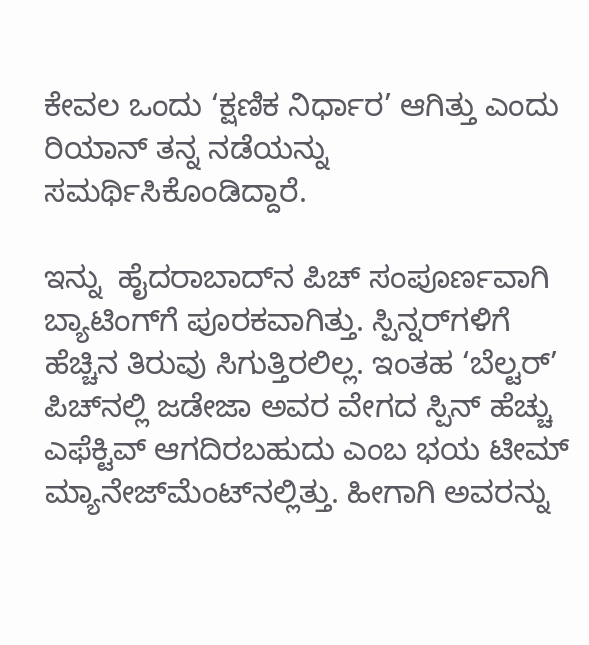ಕೇವಲ ಒಂದು ‘ಕ್ಷಣಿಕ ನಿರ್ಧಾರ’ ಆಗಿತ್ತು ಎಂದು ರಿಯಾನ್ ತನ್ನ ನಡೆಯನ್ನು ಸಮರ್ಥಿಸಿಕೊಂಡಿದ್ದಾರೆ.

ಇನ್ನು  ಹೈದರಾಬಾದ್‌ನ ಪಿಚ್ ಸಂಪೂರ್ಣವಾಗಿ ಬ್ಯಾಟಿಂಗ್‌ಗೆ ಪೂರಕವಾಗಿತ್ತು. ಸ್ಪಿನ್ನರ್‌ಗಳಿಗೆ ಹೆಚ್ಚಿನ ತಿರುವು ಸಿಗುತ್ತಿರಲಿಲ್ಲ. ಇಂತಹ ‘ಬೆಲ್ಟರ್’ ಪಿಚ್‌ನಲ್ಲಿ ಜಡೇಜಾ ಅವರ ವೇಗದ ಸ್ಪಿನ್ ಹೆಚ್ಚು ಎಫೆಕ್ಟಿವ್ ಆಗದಿರಬಹುದು ಎಂಬ ಭಯ ಟೀಮ್ ಮ್ಯಾನೇಜ್‌ಮೆಂಟ್‌ನಲ್ಲಿತ್ತು. ಹೀಗಾಗಿ ಅವರನ್ನು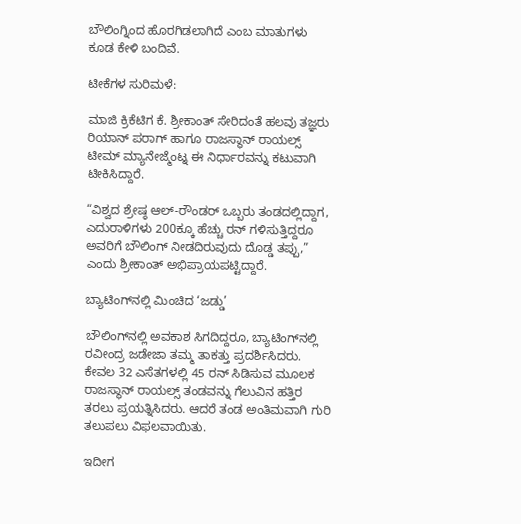ಬೌಲಿಂಗ್ನಿಂದ ಹೊರಗಿಡಲಾಗಿದೆ ಎಂಬ ಮಾತುಗಳು ಕೂಡ ಕೇಳಿ ಬಂದಿವೆ.

ಟೀಕೆಗಳ ಸುರಿಮಳೆ:

ಮಾಜಿ ಕ್ರಿಕೆಟಿಗ ಕೆ. ಶ್ರೀಕಾಂತ್ ಸೇರಿದಂತೆ ಹಲವು ತಜ್ಞರು ರಿಯಾನ್ ಪರಾಗ್ ಹಾಗೂ ರಾಜಸ್ಥಾನ್ ರಾಯಲ್ಸ್ ಟೀಮ್ ಮ್ಯಾನೇಜ್ಮೆಂಟ್ನ ಈ ನಿರ್ಧಾರವನ್ನು ಕಟುವಾಗಿ ಟೀಕಿಸಿದ್ದಾರೆ.

“ವಿಶ್ವದ ಶ್ರೇಷ್ಠ ಆಲ್-ರೌಂಡರ್ ಒಬ್ಬರು ತಂಡದಲ್ಲಿದ್ದಾಗ, ಎದುರಾಳಿಗಳು 200ಕ್ಕೂ ಹೆಚ್ಚು ರನ್ ಗಳಿಸುತ್ತಿದ್ದರೂ ಅವರಿಗೆ ಬೌಲಿಂಗ್ ನೀಡದಿರುವುದು ದೊಡ್ಡ ತಪ್ಪು,” ಎಂದು ಶ್ರೀಕಾಂತ್ ಅಭಿಪ್ರಾಯಪಟ್ಟಿದ್ದಾರೆ.

ಬ್ಯಾಟಿಂಗ್‌ನಲ್ಲಿ ಮಿಂಚಿದ ‘ಜಡ್ಡು’

ಬೌಲಿಂಗ್‌ನಲ್ಲಿ ಅವಕಾಶ ಸಿಗದಿದ್ದರೂ, ಬ್ಯಾಟಿಂಗ್‌ನಲ್ಲಿ ರವೀಂದ್ರ ಜಡೇಜಾ ತಮ್ಮ ತಾಕತ್ತು ಪ್ರದರ್ಶಿಸಿದರು. ಕೇವಲ 32 ಎಸೆತಗಳಲ್ಲಿ 45 ರನ್ ಸಿಡಿಸುವ ಮೂಲಕ ರಾಜಸ್ಥಾನ್ ರಾಯಲ್ಸ್ ತಂಡವನ್ನು ಗೆಲುವಿನ ಹತ್ತಿರ ತರಲು ಪ್ರಯತ್ನಿಸಿದರು. ಆದರೆ ತಂಡ ಅಂತಿಮವಾಗಿ ಗುರಿ ತಲುಪಲು ವಿಫಲವಾಯಿತು.

ಇದೀಗ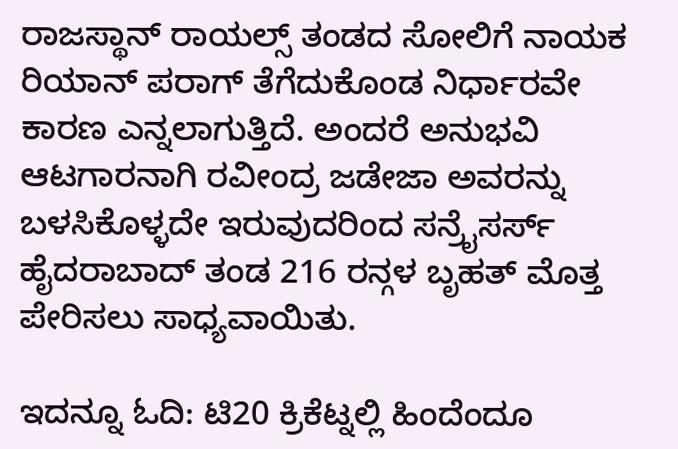ರಾಜಸ್ಥಾನ್ ರಾಯಲ್ಸ್ ತಂಡದ ಸೋಲಿಗೆ ನಾಯಕ ರಿಯಾನ್ ಪರಾಗ್ ತೆಗೆದುಕೊಂಡ ನಿರ್ಧಾರವೇ ಕಾರಣ ಎನ್ನಲಾಗುತ್ತಿದೆ. ಅಂದರೆ ಅನುಭವಿ ಆಟಗಾರನಾಗಿ ರವೀಂದ್ರ ಜಡೇಜಾ ಅವರನ್ನು ಬಳಸಿಕೊಳ್ಳದೇ ಇರುವುದರಿಂದ ಸನ್ರೈಸರ್ಸ್ ಹೈದರಾಬಾದ್ ತಂಡ 216 ರನ್ಗಳ ಬೃಹತ್ ಮೊತ್ತ ಪೇರಿಸಲು ಸಾಧ್ಯವಾಯಿತು.

ಇದನ್ನೂ ಓದಿ: ಟಿ20 ಕ್ರಿಕೆಟ್ನಲ್ಲಿ ಹಿಂದೆಂದೂ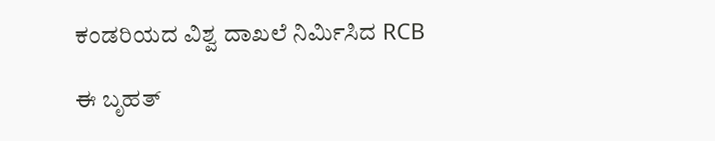ಕಂಡರಿಯದ ವಿಶ್ವ ದಾಖಲೆ ನಿರ್ಮಿಸಿದ RCB

ಈ ಬೃಹತ್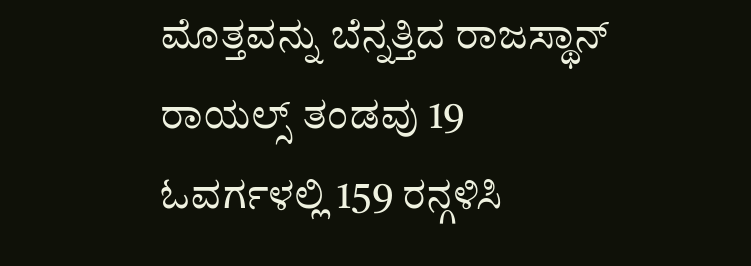ಮೊತ್ತವನ್ನು ಬೆನ್ನತ್ತಿದ ರಾಜಸ್ಥಾನ್ ರಾಯಲ್ಸ್ ತಂಡವು 19 ಓವರ್ಗಳಲ್ಲಿ 159 ರನ್ಗಳಿಸಿ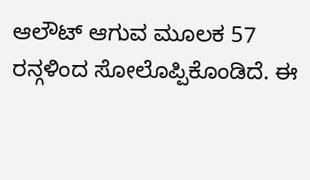ಆಲೌಟ್ ಆಗುವ ಮೂಲಕ 57 ರನ್ಗಳಿಂದ ಸೋಲೊಪ್ಪಿಕೊಂಡಿದೆ. ಈ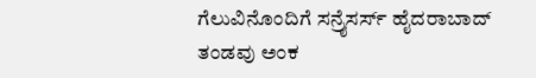ಗೆಲುವಿನೊಂದಿಗೆ ಸನ್ರೈಸರ್ಸ್ ಹೈದರಾಬಾದ್ ತಂಡವು ಅಂಕ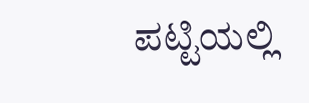ಪಟ್ಟಿಯಲ್ಲಿ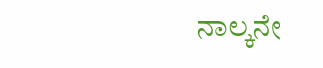ನಾಲ್ಕನೇ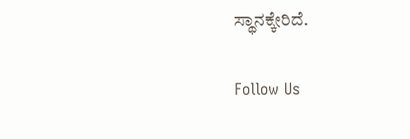ಸ್ಥಾನಕ್ಕೇರಿದೆ.

Follow Us